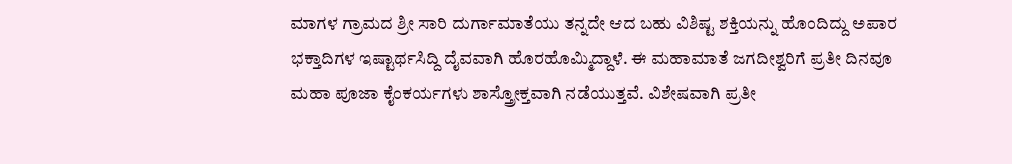ಮಾಗಳ ಗ್ರಾಮದ ಶ್ರೀ ಸಾರಿ ದುರ್ಗಾಮಾತೆಯು ತನ್ನದೇ ಆದ ಬಹು ವಿಶಿಷ್ಟ ಶಕ್ತಿಯನ್ನು ಹೊಂದಿದ್ದು ಅಪಾರ ಭಕ್ತಾದಿಗಳ ಇಷ್ಟಾರ್ಥಸಿದ್ದಿ ದೈವವಾಗಿ ಹೊರಹೊಮ್ಮಿದ್ದಾಳೆ. ಈ ಮಹಾಮಾತೆ ಜಗದೀಶ್ವರಿಗೆ ಪ್ರತೀ ದಿನವೂ ಮಹಾ ಪೂಜಾ ಕೈಂಕರ್ಯಗಳು ಶಾಸ್ತ್ರೋಕ್ತವಾಗಿ ನಡೆಯುತ್ತವೆ. ವಿಶೇಷವಾಗಿ ಪ್ರತೀ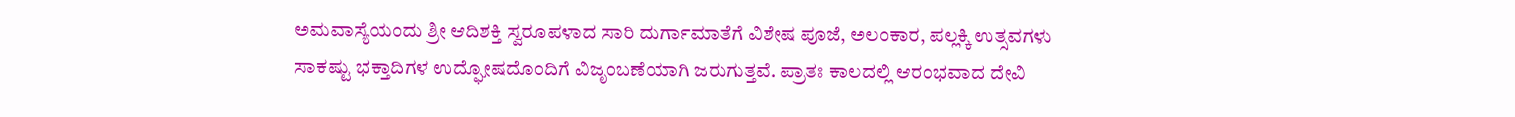ಅಮವಾಸ್ಯೆಯಂದು ಶ್ರೀ ಆದಿಶಕ್ತಿ ಸ್ವರೂಪಳಾದ ಸಾರಿ ದುರ್ಗಾಮಾತೆಗೆ ವಿಶೇಷ ಪೂಜೆ, ಅಲಂಕಾರ, ಪಲ್ಲಕ್ಕಿ ಉತ್ಸವಗಳು ಸಾಕಷ್ಟು ಭಕ್ತಾದಿಗಳ ಉದ್ಘೋಷದೊಂದಿಗೆ ವಿಜೃಂಬಣೆಯಾಗಿ ಜರುಗುತ್ತವೆ. ಪ್ರಾತಃ ಕಾಲದಲ್ಲಿ ಆರಂಭವಾದ ದೇವಿ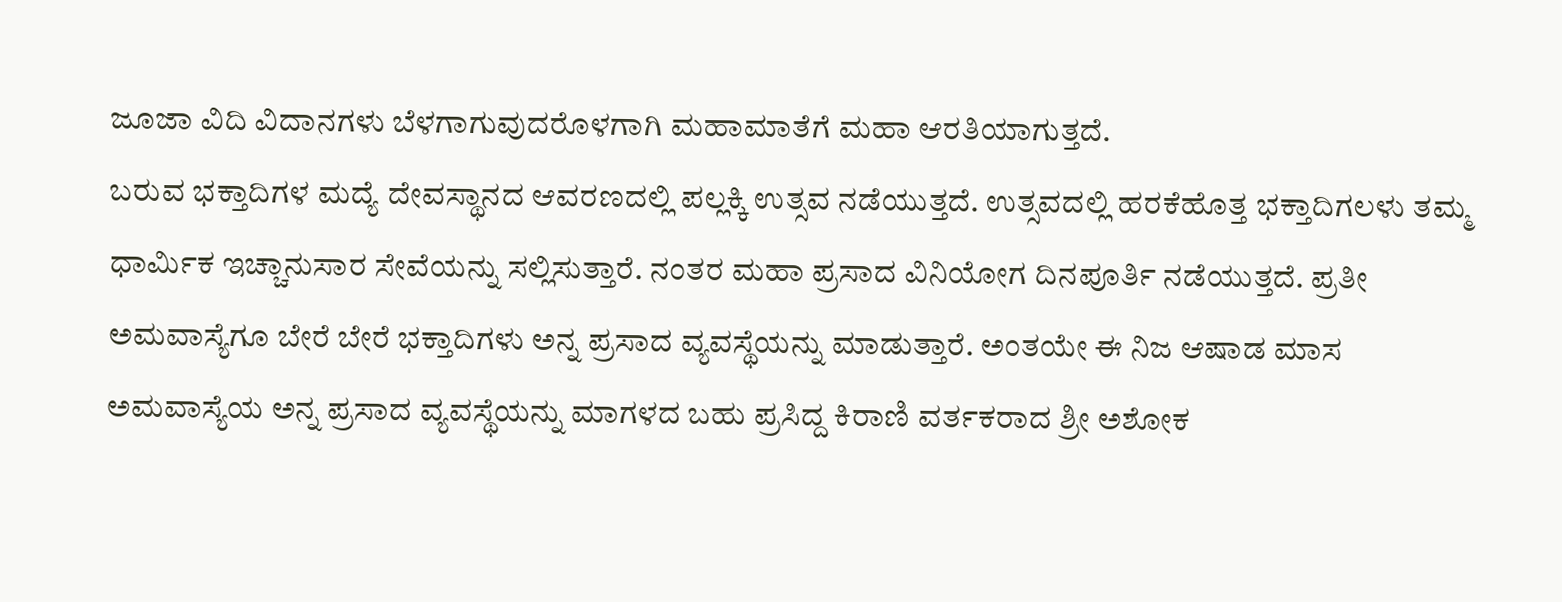ಜೂಜಾ ವಿದಿ ವಿದಾನಗಳು ಬೆಳಗಾಗುವುದರೊಳಗಾಗಿ ಮಹಾಮಾತೆಗೆ ಮಹಾ ಆರತಿಯಾಗುತ್ತದೆ.
ಬರುವ ಭಕ್ತಾದಿಗಳ ಮದ್ಯೆ ದೇವಸ್ಥಾನದ ಆವರಣದಲ್ಲಿ ಪಲ್ಲಕ್ಕಿ ಉತ್ಸವ ನಡೆಯುತ್ತದೆ. ಉತ್ಸವದಲ್ಲಿ ಹರಕೆಹೊತ್ತ ಭಕ್ತಾದಿಗಲಳು ತಮ್ಮ ಧಾರ್ಮಿಕ ಇಚ್ಚಾನುಸಾರ ಸೇವೆಯನ್ನು ಸಲ್ಲಿಸುತ್ತಾರೆ. ನಂತರ ಮಹಾ ಪ್ರಸಾದ ವಿನಿಯೋಗ ದಿನಪೂರ್ತಿ ನಡೆಯುತ್ತದೆ. ಪ್ರತೀ ಅಮವಾಸ್ಯೆಗೂ ಬೇರೆ ಬೇರೆ ಭಕ್ತಾದಿಗಳು ಅನ್ನ ಪ್ರಸಾದ ವ್ಯವಸ್ಥೆಯನ್ನು ಮಾಡುತ್ತಾರೆ. ಅಂತಯೇ ಈ ನಿಜ ಆಷಾಡ ಮಾಸ ಅಮವಾಸ್ಯೆಯ ಅನ್ನ ಪ್ರಸಾದ ವ್ಯವಸ್ಥೆಯನ್ನು ಮಾಗಳದ ಬಹು ಪ್ರಸಿದ್ದ ಕಿರಾಣಿ ವರ್ತಕರಾದ ಶ್ರೀ ಅಶೋಕ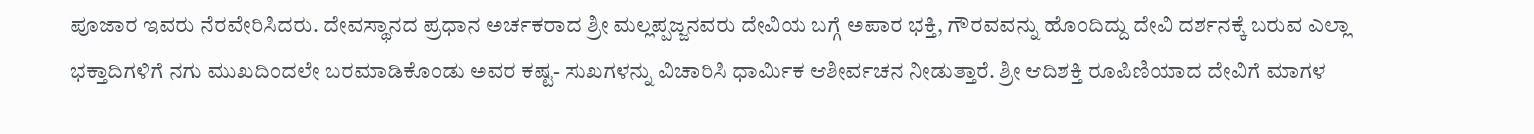ಪೂಜಾರ ಇವರು ನೆರವೇರಿಸಿದರು. ದೇವಸ್ಥಾನದ ಪ್ರಧಾನ ಅರ್ಚಕರಾದ ಶ್ರೀ ಮಲ್ಲಪ್ಪಜ್ಜನವರು ದೇವಿಯ ಬಗ್ಗೆ ಅಪಾರ ಭಕ್ತಿ, ಗೌರವವನ್ನು ಹೊಂದಿದ್ದು ದೇವಿ ದರ್ಶನಕ್ಕೆ ಬರುವ ಎಲ್ಲಾ ಭಕ್ತಾದಿಗಳಿಗೆ ನಗು ಮುಖದಿಂದಲೇ ಬರಮಾಡಿಕೊಂಡು ಅವರ ಕಷ್ಟ- ಸುಖಗಳನ್ನು ವಿಚಾರಿಸಿ ಧಾರ್ಮಿಕ ಆಶೀರ್ವಚನ ನೀಡುತ್ತಾರೆ. ಶ್ರೀ ಆದಿಶಕ್ತಿ ರೂಪಿಣಿಯಾದ ದೇವಿಗೆ ಮಾಗಳ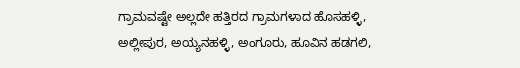ಗ್ರಾಮವಷ್ಟೇ ಅಲ್ಲದೇ ಹತ್ತಿರದ ಗ್ರಾಮಗಳಾದ ಹೊಸಹಳ್ಳಿ, ಅಲ್ಲೀಪುರ, ಅಯ್ಯನಹಳ್ಳಿ, ಅಂಗೂರು, ಹೂವಿನ ಹಡಗಲಿ,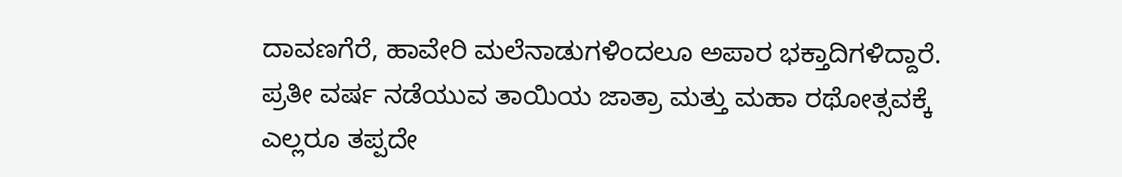ದಾವಣಗೆರೆ, ಹಾವೇರಿ ಮಲೆನಾಡುಗಳಿಂದಲೂ ಅಪಾರ ಭಕ್ತಾದಿಗಳಿದ್ದಾರೆ. ಪ್ರತೀ ವರ್ಷ ನಡೆಯುವ ತಾಯಿಯ ಜಾತ್ರಾ ಮತ್ತು ಮಹಾ ರಥೋತ್ಸವಕ್ಕೆ ಎಲ್ಲರೂ ತಪ್ಪದೇ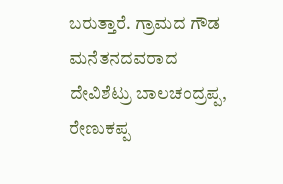ಬರುತ್ತಾರೆ. ಗ್ರಾಮದ ಗೌಡ ಮನೆತನದವರಾದ ದೇವಿಶೆಟ್ರು ಬಾಲಚಂದ್ರಪ್ಪ, ರೇಣುಕಪ್ಪ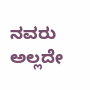ನವರು ಅಲ್ಲದೇ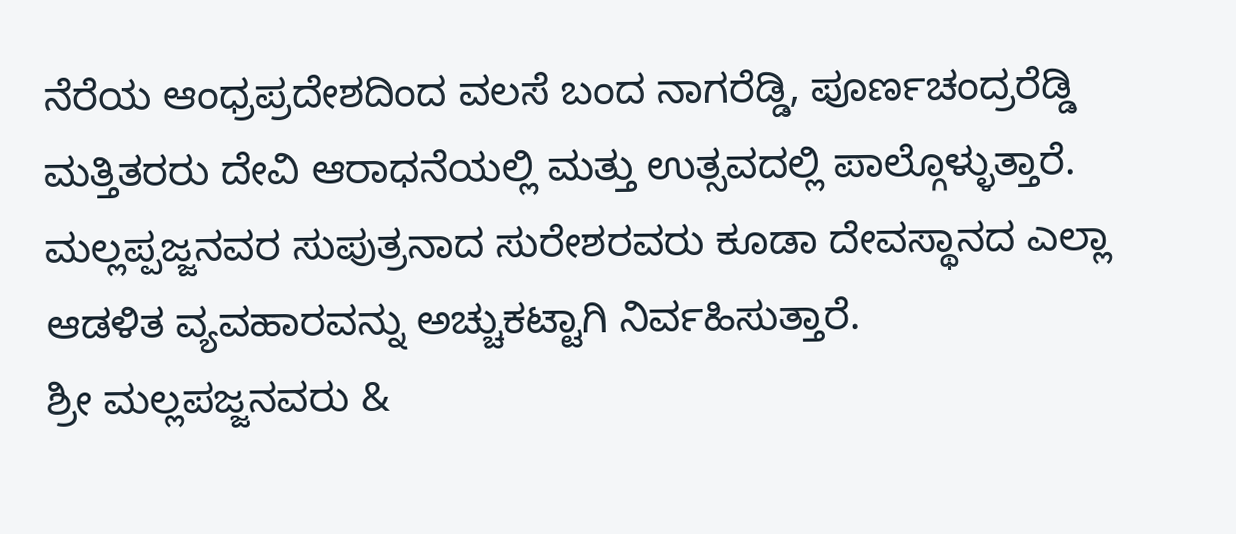ನೆರೆಯ ಆಂಧ್ರಪ್ರದೇಶದಿಂದ ವಲಸೆ ಬಂದ ನಾಗರೆಡ್ಡಿ, ಪೂರ್ಣಚಂದ್ರರೆಡ್ಡಿ ಮತ್ತಿತರರು ದೇವಿ ಆರಾಧನೆಯಲ್ಲಿ ಮತ್ತು ಉತ್ಸವದಲ್ಲಿ ಪಾಲ್ಗೊಳ್ಳುತ್ತಾರೆ. ಮಲ್ಲಪ್ಪಜ್ಜನವರ ಸುಪುತ್ರನಾದ ಸುರೇಶರವರು ಕೂಡಾ ದೇವಸ್ಥಾನದ ಎಲ್ಲಾ ಆಡಳಿತ ವ್ಯವಹಾರವನ್ನು ಅಚ್ಚುಕಟ್ಟಾಗಿ ನಿರ್ವಹಿಸುತ್ತಾರೆ.
ಶ್ರೀ ಮಲ್ಲಪಜ್ಜನವರು &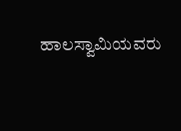ಹಾಲಸ್ವಾಮಿಯವರು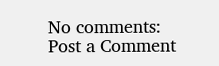No comments:
Post a Comment